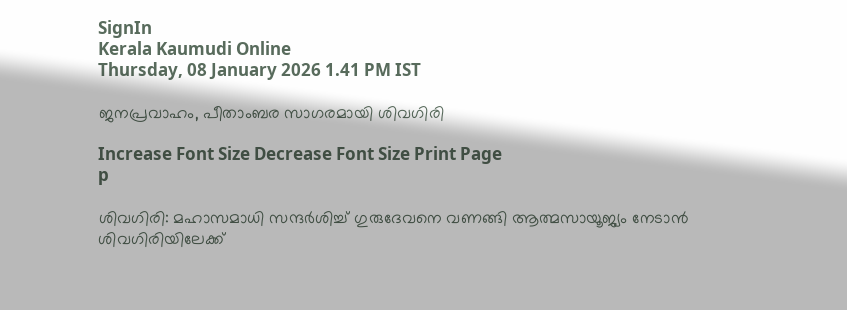SignIn
Kerala Kaumudi Online
Thursday, 08 January 2026 1.41 PM IST

ജനപ്രവാഹം, പീതാംബര സാഗരമായി ശിവഗിരി

Increase Font Size Decrease Font Size Print Page
p

ശിവഗിരി: മഹാസമാധി സന്ദർശിച്ച് ഗുരുദേവനെ വണങ്ങി ആത്മസായൂജ്യം നേടാൻ ശിവഗിരിയിലേക്ക്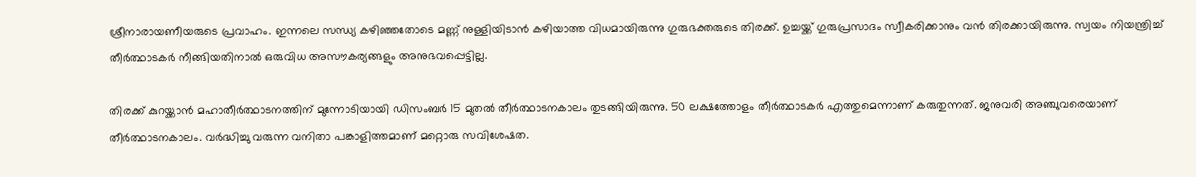ശ്രീനാരായണീയരുടെ പ്രവാഹം. ഇന്നലെ സന്ധ്യ കഴിഞ്ഞതോടെ മണ്ണ് നുള്ളിയിടാൻ കഴിയാത്ത വിധമായിരുന്നു ഗുരുഭക്തരുടെ തിരക്ക്. ഉച്ചയ്ക്ക് ഗുരുപ്രസാദം സ്വീകരിക്കാനും വൻ തിരക്കായിരുന്നു. സ്വയം നിയന്ത്രിച്ച് തീർത്ഥാടകർ നീങ്ങിയതിനാൽ ഒരുവിധ അസൗകര്യങ്ങളും അനുഭവപ്പെട്ടില്ല.

തിരക്ക് കുറയ്ക്കാൻ മഹാതീർത്ഥാടനത്തിന് മുന്നോടിയായി ഡിസംബർ 15 മുതൽ തീർത്ഥാടനകാലം തുടങ്ങിയിരുന്നു. 50 ലക്ഷത്തോളം തീർത്ഥാടകർ എത്തുമെന്നാണ് കരുതുന്നത്. ജനുവരി അഞ്ചുവരെയാണ് തീർത്ഥാടനകാലം. വർദ്ധിച്ചു വരുന്ന വനിതാ പങ്കാളിത്തമാണ് മറ്റൊരു സവിശേഷത.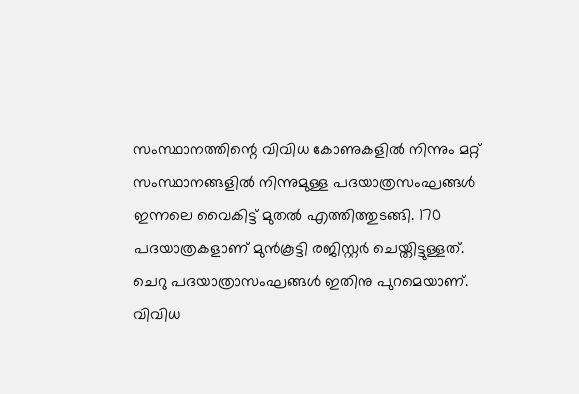സംസ്ഥാനത്തിന്റെ വിവിധ കോണുകളിൽ നിന്നും മറ്റ് സംസ്ഥാനങ്ങളിൽ നിന്നുമുള്ള പദയാത്രസംഘങ്ങൾ ഇന്നലെ വൈകിട്ട് മുതൽ എത്തിത്തുടങ്ങി. 170 പദയാത്രകളാണ് മുൻകൂട്ടി രജിസ്റ്റർ ചെയ്തിട്ടുള്ളത്. ചെറു പദയാത്രാസംഘങ്ങൾ ഇതിനു പുറമെയാണ്. വിവിധ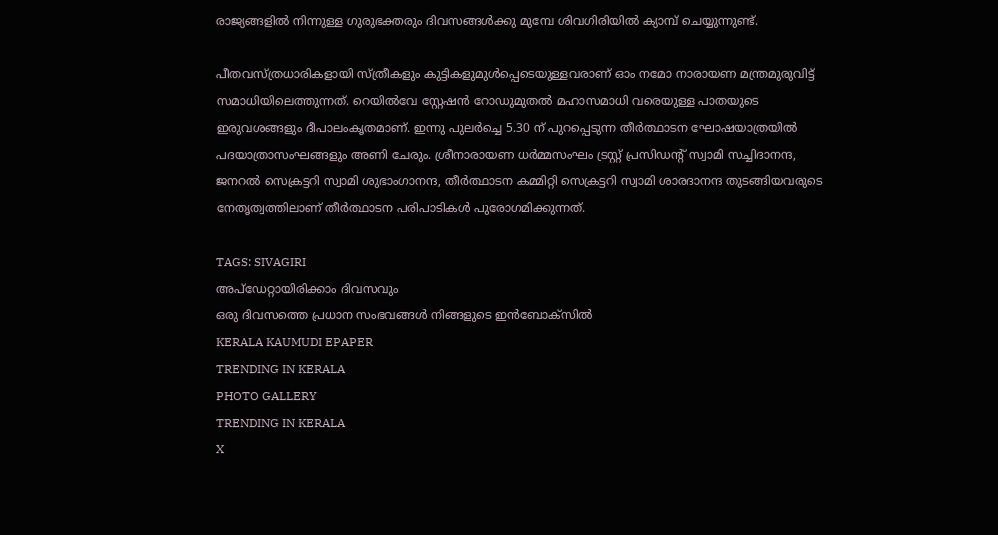രാജ്യങ്ങളിൽ നിന്നുള്ള ഗുരുഭക്തരും ദിവസങ്ങൾക്കു മുമ്പേ ശിവഗിരിയിൽ ക്യാമ്പ് ചെയ്യുന്നുണ്ട്.

പീതവസ്ത്രധാരികളായി സ്ത്രീകളും കുട്ടികളുമുൾപ്പെടെയുള്ളവരാണ് ഓം നമോ നാരായണ മന്ത്രമുരുവിട്ട് സമാധിയിലെത്തുന്നത്. റെയിൽവേ സ്റ്റേഷൻ റോഡുമുതൽ മഹാസമാധി വരെയുള്ള പാതയുടെ ഇരുവശങ്ങളും ദീപാലംകൃതമാണ്. ഇന്നു പുലർച്ചെ 5.30 ന് പുറപ്പെടുന്ന തീർത്ഥാടന ഘോഷയാത്രയിൽ പദയാത്രാസംഘങ്ങളും അണി ചേരും. ശ്രീനാരായണ ധർമ്മസംഘം ട്രസ്റ്റ് പ്രസിഡന്റ് സ്വാമി സച്ചിദാനന്ദ, ജനറൽ സെക്രട്ടറി സ്വാമി ശുഭാംഗാനന്ദ, തീർത്ഥാടന കമ്മിറ്റി സെക്രട്ടറി സ്വാമി ശാരദാനന്ദ തുടങ്ങിയവരുടെ നേതൃത്വത്തിലാണ് തീർത്ഥാടന പരിപാടികൾ പുരോഗമിക്കുന്നത്.

TAGS: SIVAGIRI
അപ്ഡേറ്റായിരിക്കാം ദിവസവും
ഒരു ദിവസത്തെ പ്രധാന സംഭവങ്ങൾ നിങ്ങളുടെ ഇൻബോക്സിൽ
KERALA KAUMUDI EPAPER
TRENDING IN KERALA
PHOTO GALLERY
TRENDING IN KERALA
X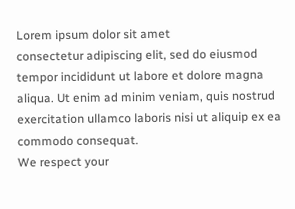Lorem ipsum dolor sit amet
consectetur adipiscing elit, sed do eiusmod tempor incididunt ut labore et dolore magna aliqua. Ut enim ad minim veniam, quis nostrud exercitation ullamco laboris nisi ut aliquip ex ea commodo consequat.
We respect your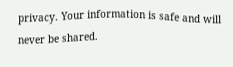privacy. Your information is safe and will never be shared.